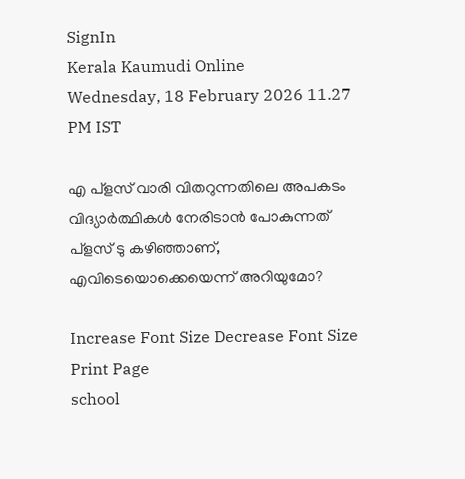SignIn
Kerala Kaumudi Online
Wednesday, 18 February 2026 11.27 PM IST

എ പ്ളസ് വാരി വിതറുന്നതിലെ അപകടം വിദ്യാർത്ഥികൾ നേരിടാൻ പോകുന്നത് പ്ളസ് ടു കഴിഞ്ഞാണ്, എവിടെയൊക്കെയെന്ന് അറിയുമോ?

Increase Font Size Decrease Font Size Print Page
school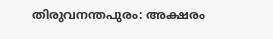തിരുവനന്തപുരം: അക്ഷരം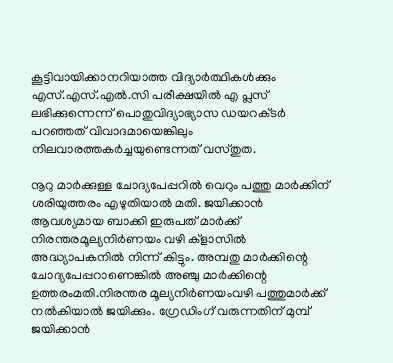കൂട്ടിവായിക്കാനറിയാത്ത വിദ്യാർത്ഥികൾക്കും എസ്.എസ്.എൽ.സി പരീക്ഷയിൽ എ പ്ലസ് ലഭിക്കുന്നെന്ന് പൊതുവിദ്യാഭ്യാസ ഡയറക്‌ടർ പറഞ്ഞത് വിവാദമായെങ്കിലും നിലവാരത്തകർച്ചയുണ്ടെന്നത് വസ്തുത.

നൂറു മാർക്കുള്ള ചോദ്യപേപ്പറിൽ വെറും പത്തു മാർക്കിന് ശരിയുത്തരം എഴുതിയാൽ മതി. ജയിക്കാൻ ആവശ്യമായ ബാക്കി ഇരുപത് മാർക്ക് നിരന്തരമൂല്യനിർണയം വഴി ക്ളാസിൽ അദ്ധ്യാപകനിൽ നിന്ന് കിട്ടും. അമ്പതു മാർക്കിന്റെ ചോദ്യപേപ്പറാണെങ്കിൽ അഞ്ചു മാർക്കിന്റെ ഉത്തരംമതി.നിരന്തര മൂല്യനിർണയംവഴി പത്തുമാർക്ക് നൽകിയാൽ ജയിക്കും. ഗ്രേഡിംഗ് വരുന്നതിന് മുമ്പ് ജയിക്കാൻ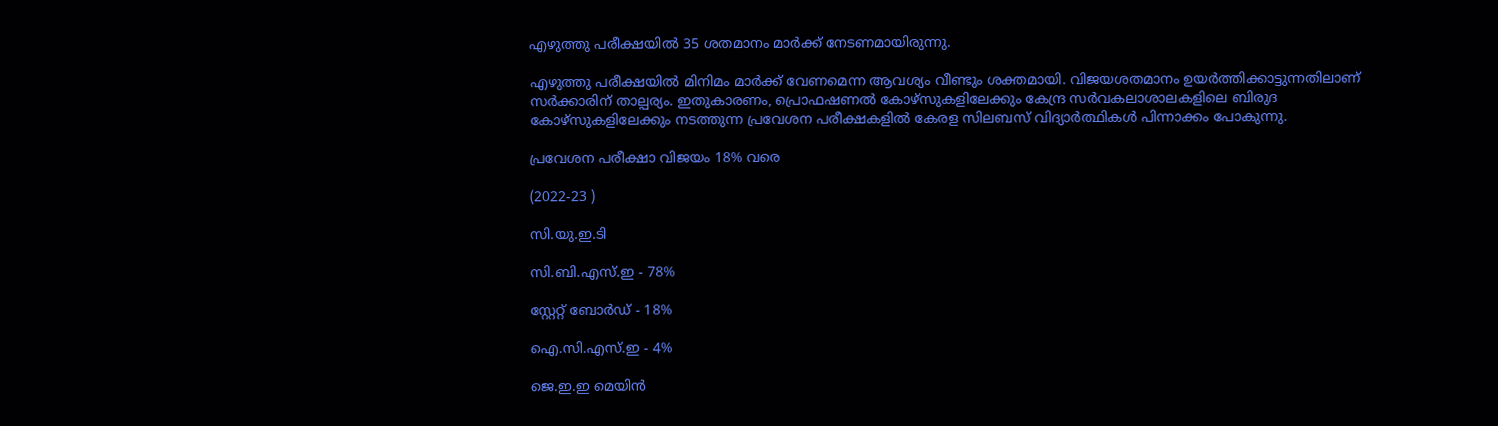എഴുത്തു പരീക്ഷയിൽ 35 ശതമാനം മാർക്ക് നേടണമായിരുന്നു.

എഴുത്തു പരീക്ഷയിൽ മിനിമം മാർക്ക് വേണമെന്ന ആവശ്യം വീണ്ടും ശക്തമായി. വിജയശതമാനം ഉയർത്തിക്കാട്ടുന്നതിലാണ് സർക്കാരിന് താല്പര്യം. ഇതുകാരണം, പ്രൊഫഷണൽ കോഴ്സുകളിലേക്കും കേന്ദ്ര സർവകലാശാലകളിലെ ബിരുദ കോഴ്സുകളിലേക്കും നടത്തുന്ന പ്രവേശന പരീക്ഷകളിൽ കേരള സിലബസ് വിദ്യാർത്ഥികൾ പിന്നാക്കം പോകുന്നു.

പ്രവേശന പരീക്ഷാ വിജയം 18% വരെ

(2022-23 )

സി.യു.ഇ.ടി

സി.ബി.എസ്.ഇ - 78%

സ്റ്റേറ്റ് ബോർഡ് - 18%

ഐ.സി.എസ്.ഇ - 4%

ജെ.ഇ.ഇ മെയിൻ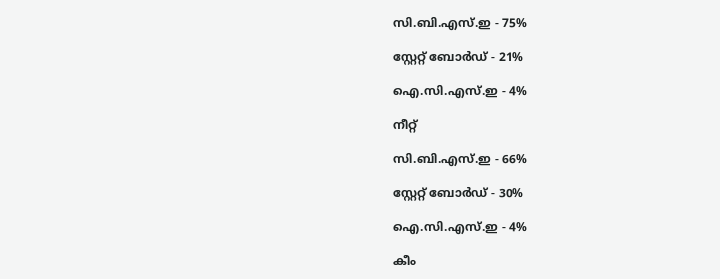സി.ബി.എസ്.ഇ - 75%

സ്റ്റേറ്റ് ബോർഡ് - 21%

ഐ.സി.എസ്.ഇ - 4%

നീറ്റ്

സി.ബി.എസ്.ഇ - 66%

സ്റ്റേറ്റ് ബോർഡ് - 30%

ഐ.സി.എസ്.ഇ - 4%

കീം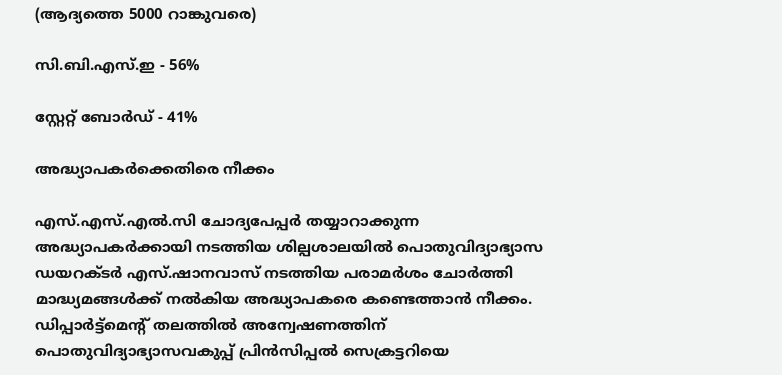(ആദ്യത്തെ 5000 റാങ്കുവരെ)

സി.ബി.എസ്.ഇ - 56%

സ്റ്റേറ്റ് ബോർഡ് - 41%

അദ്ധ്യാപകർക്കെതിരെ നീക്കം

എസ്.എസ്.എൽ.സി ചോദ്യപേപ്പർ തയ്യാറാക്കുന്ന അദ്ധ്യാപകർക്കായി നടത്തിയ ശില്പശാലയിൽ പൊതുവിദ്യാഭ്യാസ ഡയറക്ടർ എസ്.ഷാനവാസ് നടത്തിയ പരാമർശം ചോർത്തി മാദ്ധ്യമങ്ങൾക്ക് നൽകിയ അദ്ധ്യാപകരെ കണ്ടെത്താൻ നീക്കം. ഡിപ്പാർട്ട്മെന്റ് തലത്തിൽ അന്വേഷണത്തിന് പൊതുവിദ്യാഭ്യാസവകുപ്പ് പ്രിൻസിപ്പൽ സെക്രട്ടറിയെ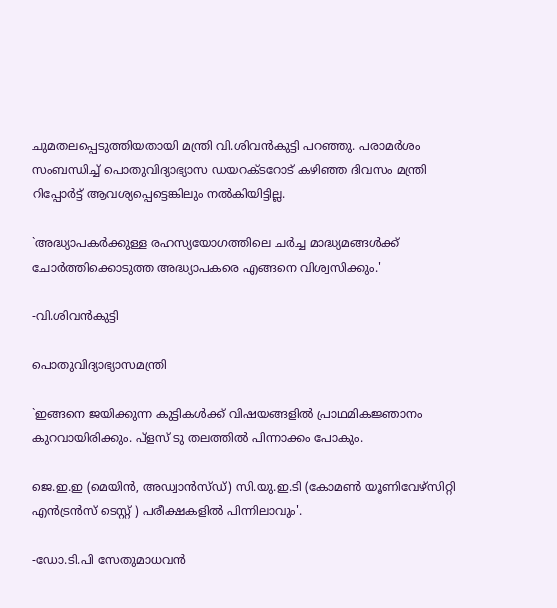ചുമതലപ്പെടുത്തിയതായി മന്ത്രി വി.ശിവൻകുട്ടി പറഞ്ഞു. പരാമർശം സംബന്ധിച്ച് പൊതുവിദ്യാഭ്യാസ ഡയറക്ടറോട് കഴിഞ്ഞ ദിവസം മന്ത്രി റിപ്പോർട്ട് ആവശ്യപ്പെട്ടെങ്കിലും നൽകിയിട്ടില്ല.

`അദ്ധ്യാപകർക്കുള്ള രഹസ്യയോഗത്തിലെ ചർച്ച മാദ്ധ്യമങ്ങൾക്ക് ചോർത്തിക്കൊടുത്ത അദ്ധ്യാപകരെ എങ്ങനെ വിശ്വസിക്കും.'

-വി.ശിവൻകുട്ടി

പൊതുവിദ്യാഭ്യാസമന്ത്രി

`ഇങ്ങനെ ജയിക്കുന്ന കുട്ടികൾക്ക് വിഷയങ്ങളിൽ പ്രാഥമികജ്ഞാനം കുറവായിരിക്കും. പ്ളസ് ടു തലത്തിൽ പിന്നാക്കം പോകും.

ജെ.ഇ.ഇ (മെയിൻ, അഡ്വാൻസ്ഡ്) സി.യു.ഇ.ടി (കോമൺ യൂണിവേഴ്സിറ്റി എൻട്രൻസ് ടെസ്റ്റ് ) പരീക്ഷകളിൽ പിന്നിലാവും'.

-ഡോ.ടി.പി സേതുമാധവൻ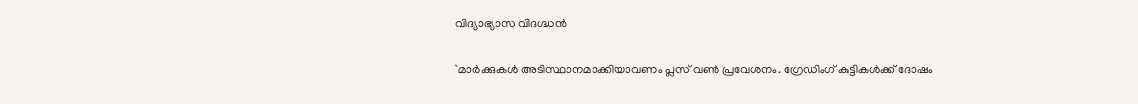വിദ്യാഭ്യാസ വിദഗ്ദ്ധൻ

`മാർക്കുകൾ അടിസ്ഥാനമാക്കിയാവണം പ്ലസ് വൺ പ്രവേശനം. ഗ്രേഡിംഗ് കുട്ടികൾക്ക് ദോഷം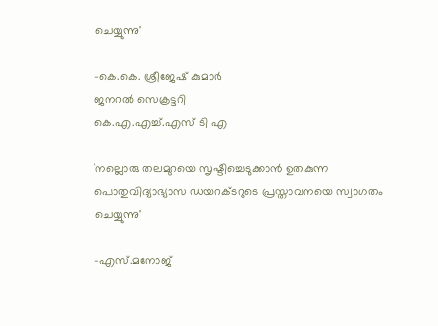ചെയ്യുന്നു'

-കെ.കെ. ശ്രീജേഷ് കുമാർ
ജനറൽ സെക്രട്ടറി
കെ.എ.എച്ച്.എസ് ടി എ

`നല്ലൊരു തലമുറയെ സൃഷ്ടിച്ചെടുക്കാൻ ഉതകുന്ന പൊതുവിദ്യാഭ്യാസ ഡയറക്ടറുടെ പ്രസ്താവനയെ സ്വാഗതം ചെയ്യുന്നു'

-എസ്.മനോജ്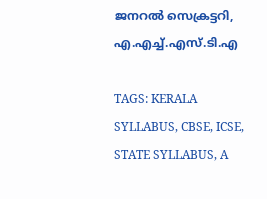ജനറൽ സെക്രട്ടറി, എ.എച്ച്.എസ്.ടി.എ

TAGS: KERALA SYLLABUS, CBSE, ICSE, STATE SYLLABUS, A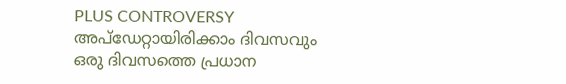PLUS CONTROVERSY
അപ്ഡേറ്റായിരിക്കാം ദിവസവും
ഒരു ദിവസത്തെ പ്രധാന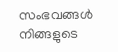സംഭവങ്ങൾ നിങ്ങളുടെ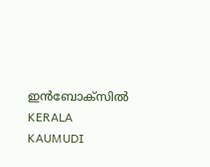ഇൻബോക്സിൽ
KERALA KAUMUDI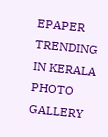EPAPER
TRENDING IN KERALA
PHOTO GALLERY